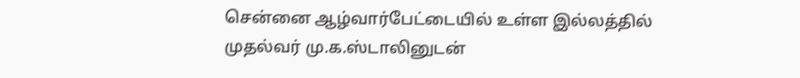சென்னை ஆழ்வார்பேட்டையில் உள்ள இல்லத்தில் முதல்வர் மு.க.ஸ்டாலினுடன்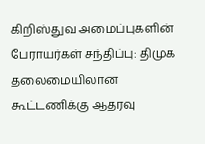கிறிஸ்துவ அமைப்புகளின் பேராயர்கள் சந்திப்பு: திமுக தலைமையிலான கூட்டணிக்கு ஆதரவு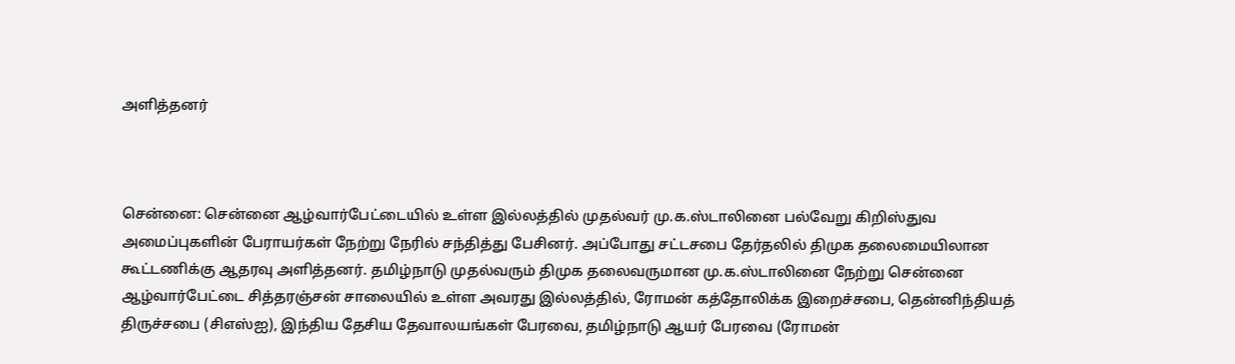அளித்தனர்



சென்னை: சென்னை ஆழ்வார்பேட்டையில் உள்ள இல்லத்தில் முதல்வர் மு.க.ஸ்டாலினை பல்வேறு கிறிஸ்துவ அமைப்புகளின் பேராயர்கள் நேற்று நேரில் சந்தித்து பேசினர். அப்போது சட்டசபை தேர்தலில் திமுக தலைமையிலான கூட்டணிக்கு ஆதரவு அளித்தனர். தமிழ்நாடு முதல்வரும் திமுக தலைவருமான மு.க.ஸ்டாலினை நேற்று சென்னை ஆழ்வார்பேட்டை சித்தரஞ்சன் சாலையில் உள்ள அவரது இல்லத்தில், ரோமன் கத்தோலிக்க இறைச்சபை, தென்னிந்தியத் திருச்சபை (சிஎஸ்ஐ), இந்திய தேசிய தேவாலயங்கள் பேரவை, தமிழ்நாடு ஆயர் பேரவை (ரோமன்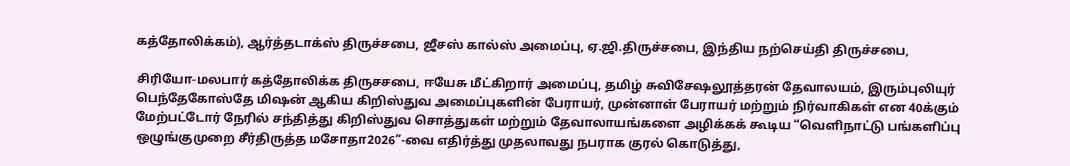கத்தோலிக்கம்), ஆர்த்தடாக்ஸ் திருச்சபை, ஜீசஸ் கால்ஸ் அமைப்பு, ஏ.ஜி.திருச்சபை, இந்திய நற்செய்தி திருச்சபை,

சிரியோ-மலபார் கத்தோலிக்க திருசசபை, ஈயேசு மீட்கிறார் அமைப்பு, தமிழ் சுவிசேஷலூத்தரன் தேவாலயம், இரும்புலியுர் பெந்தேகோஸ்தே மிஷன் ஆகிய கிறிஸ்துவ அமைப்புகளின் பேராயர், முன்னாள் பேராயர் மற்றும் நிர்வாகிகள் என 40க்கும் மேற்பட்டோர் நேரில் சந்தித்து கிறிஸ்துவ சொத்துகள் மற்றும் தேவாலாயங்களை அழிக்கக் கூடிய “வெளிநாட்டு பங்களிப்பு ஒழுங்குமுறை சீர்திருத்த மசோதா2026”-வை எதிர்த்து முதலாவது நபராக குரல் கொடுத்து,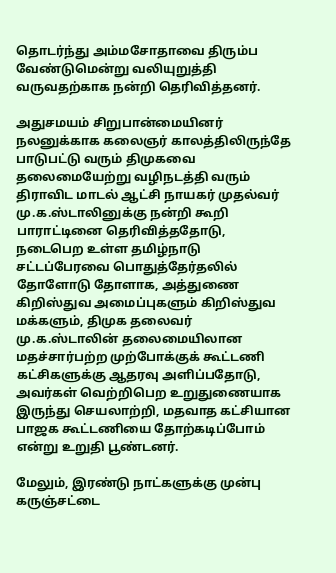தொடர்ந்து அம்மசோதாவை திரும்ப வேண்டுமென்று வலியுறுத்தி வருவதற்காக நன்றி தெரிவித்தனர்.

அதுசமயம் சிறுபான்மையினர் நலனுக்காக கலைஞர் காலத்திலிருந்தே பாடுபட்டு வரும் திமுகவை தலைமையேற்று வழிநடத்தி வரும் திராவிட மாடல் ஆட்சி நாயகர் முதல்வர் மு.க.ஸ்டாலினுக்கு நன்றி கூறி பாராட்டினை தெரிவித்ததோடு, நடைபெற உள்ள தமிழ்நாடு சட்டப்பேரவை பொதுத்தேர்தலில் தோளோடு தோளாக, அத்துணை கிறிஸ்துவ அமைப்புகளும் கிறிஸ்துவ மக்களும், திமுக தலைவர் மு.க.ஸ்டாலின் தலைமையிலான மதச்சார்பற்ற முற்போக்குக் கூட்டணி கட்சிகளுக்கு ஆதரவு அளிப்பதோடு, அவர்கள் வெற்றிபெற உறுதுணையாக இருந்து செயலாற்றி, மதவாத கட்சியான பாஜக கூட்டணியை தோற்கடிப்போம் என்று உறுதி பூண்டனர்.

மேலும், இரண்டு நாட்களுக்கு முன்பு கருஞ்சட்டை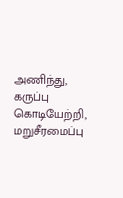அணிந்து, கருப்பு கொடியேற்றி, மறுசீரமைப்பு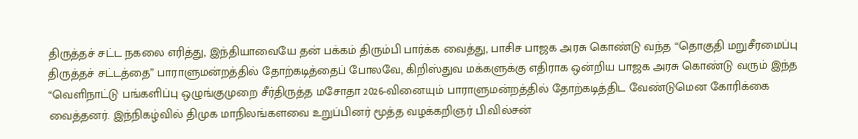திருத்தச் சட்ட நகலை எரித்து, இந்தியாவையே தன் பக்கம் திரும்பி பார்க்க வைத்து, பாசிச பாஜக அரசு கொண்டு வந்த “தொகுதி மறுசீரமைப்பு திருத்தச் சட்டத்தை” பாராளுமன்றத்தில் தோற்கடித்தைப் போலவே, கிறிஸ்துவ மக்களுக்கு எதிராக ஒன்றிய பாஜக அரசு கொண்டு வரும் இந்த “வெளிநாட்டு பங்களிப்பு ஒழுங்குமுறை சீர்திருத்த மசோதா 2026-வினையும் பாராளுமன்றத்தில் தோற்கடித்திட வேண்டுமென கோரிக்கை வைத்தனர். இந்நிகழ்வில் திமுக மாநிலங்களவை உறுப்பினர் மூத்த வழக்கறிஞர் பி.வில்சன்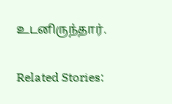உடனிருந்தார்.

Related Stories: